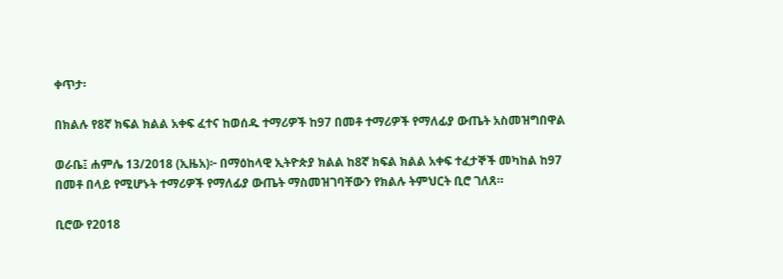ቀጥታ፡

በክልሉ የ8ኛ ክፍል ክልል አቀፍ ፈተና ከወሰዱ ተማሪዎች ከ97 በመቶ ተማሪዎች የማለፊያ ውጤት አስመዝግበዋል

ወራቤ፤ ሐምሌ 13/2018 (ኢዜአ)፦ በማዕከላዊ ኢትዮጵያ ክልል ከ8ኛ ክፍል ክልል አቀፍ ተፈታኞች መካከል ከ97 በመቶ በላይ የሚሆኑት ተማሪዎች የማለፊያ ውጤት ማስመዝገባቸውን የክልሉ ትምህርት ቢሮ ገለጸ።

ቢሮው የ2018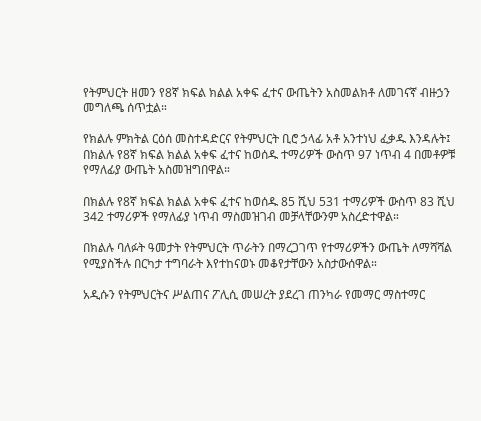የትምህርት ዘመን የ8ኛ ክፍል ክልል አቀፍ ፈተና ውጤትን አስመልክቶ ለመገናኛ ብዙኃን መግለጫ ሰጥቷል።

የክልሉ ምክትል ርዕሰ መስተዳድርና የትምህርት ቢሮ ኃላፊ አቶ አንተነህ ፈቃዱ እንዳሉት፤ በክልሉ የ8ኛ ክፍል ክልል አቀፍ ፈተና ከወሰዱ ተማሪዎች ውስጥ 97 ነጥብ 4 በመቶዎቹ የማለፊያ ውጤት አስመዝግበዋል።

በክልሉ የ8ኛ ክፍል ክልል አቀፍ ፈተና ከወሰዱ 85 ሺህ 531 ተማሪዎች ውስጥ 83 ሺህ 342 ተማሪዎች የማለፊያ ነጥብ ማስመዝገብ መቻላቸውንም አስረድተዋል።

በክልሉ ባለፉት ዓመታት የትምህርት ጥራትን በማረጋገጥ የተማሪዎችን ውጤት ለማሻሻል የሚያስችሉ በርካታ ተግባራት እየተከናወኑ መቆየታቸውን አስታውሰዋል።

አዲሱን የትምህርትና ሥልጠና ፖሊሲ መሠረት ያደረገ ጠንካራ የመማር ማስተማር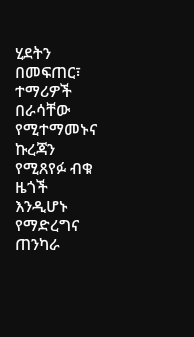ሂደትን በመፍጠር፣ ተማሪዎች በራሳቸው የሚተማመኑና ኩረጃን የሚጸየፉ ብቁ ዜጎች እንዲሆኑ የማድረግና ጠንካራ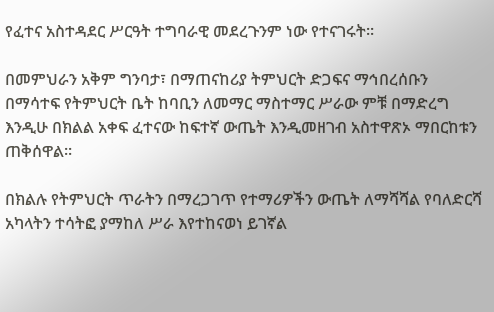የፈተና አስተዳደር ሥርዓት ተግባራዊ መደረጉንም ነው የተናገሩት፡፡

በመምህራን አቅም ግንባታ፣ በማጠናከሪያ ትምህርት ድጋፍና ማኅበረሰቡን በማሳተፍ የትምህርት ቤት ከባቢን ለመማር ማስተማር ሥራው ምቹ በማድረግ እንዲሁ በክልል አቀፍ ፈተናው ከፍተኛ ውጤት እንዲመዘገብ አስተዋጽኦ ማበርከቱን ጠቅሰዋል፡፡

በክልሉ የትምህርት ጥራትን በማረጋገጥ የተማሪዎችን ውጤት ለማሻሻል የባለድርሻ አካላትን ተሳትፎ ያማከለ ሥራ እየተከናወነ ይገኛል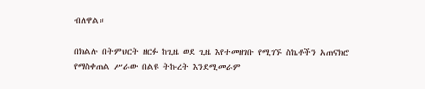ብለዋል።

በክልሉ በትምህርት ዘርፉ ከጊዜ ወደ ጊዜ እየተመዘገቡ የሚገኙ ስኬቶችን አጠናክሮ የማስቀጠል ሥራው በልዩ ትኩረት እንደሚመራም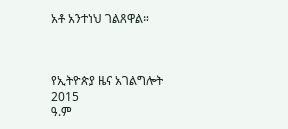አቶ አንተነህ ገልጸዋል።



የኢትዮጵያ ዜና አገልግሎት
2015
ዓ.ም